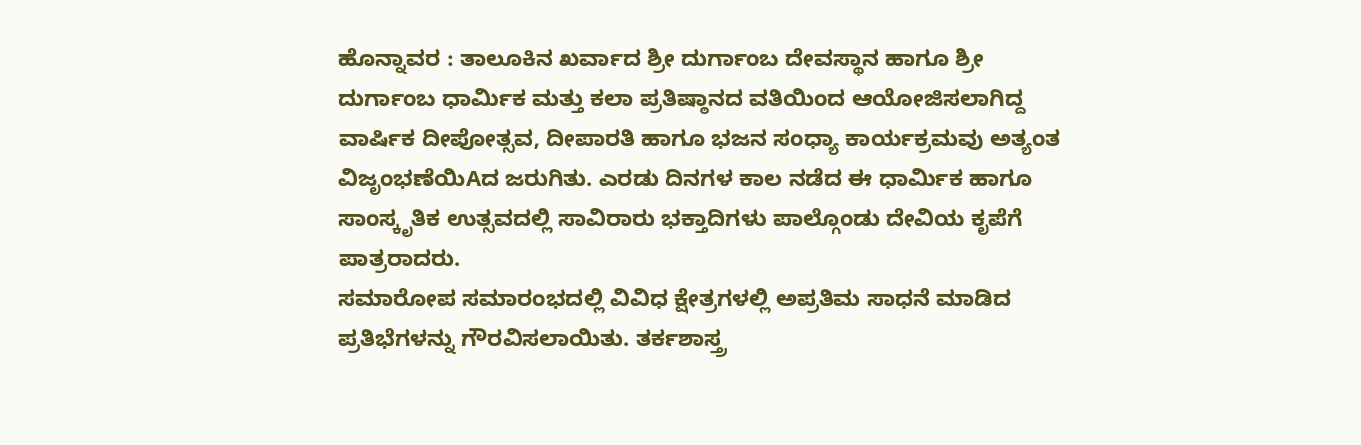ಹೊನ್ನಾವರ : ತಾಲೂಕಿನ ಖರ್ವಾದ ಶ್ರೀ ದುರ್ಗಾಂಬ ದೇವಸ್ಥಾನ ಹಾಗೂ ಶ್ರೀ ದುರ್ಗಾಂಬ ಧಾರ್ಮಿಕ ಮತ್ತು ಕಲಾ ಪ್ರತಿಷ್ಠಾನದ ವತಿಯಿಂದ ಆಯೋಜಿಸಲಾಗಿದ್ದ ವಾರ್ಷಿಕ ದೀಪೋತ್ಸವ, ದೀಪಾರತಿ ಹಾಗೂ ಭಜನ ಸಂಧ್ಯಾ ಕಾರ್ಯಕ್ರಮವು ಅತ್ಯಂತ ವಿಜೃಂಭಣೆಯಿAದ ಜರುಗಿತು. ಎರಡು ದಿನಗಳ ಕಾಲ ನಡೆದ ಈ ಧಾರ್ಮಿಕ ಹಾಗೂ ಸಾಂಸ್ಕೃತಿಕ ಉತ್ಸವದಲ್ಲಿ ಸಾವಿರಾರು ಭಕ್ತಾದಿಗಳು ಪಾಲ್ಗೊಂಡು ದೇವಿಯ ಕೃಪೆಗೆ ಪಾತ್ರರಾದರು.
ಸಮಾರೋಪ ಸಮಾರಂಭದಲ್ಲಿ ವಿವಿಧ ಕ್ಷೇತ್ರಗಳಲ್ಲಿ ಅಪ್ರತಿಮ ಸಾಧನೆ ಮಾಡಿದ ಪ್ರತಿಭೆಗಳನ್ನು ಗೌರವಿಸಲಾಯಿತು. ತರ್ಕಶಾಸ್ತ್ರ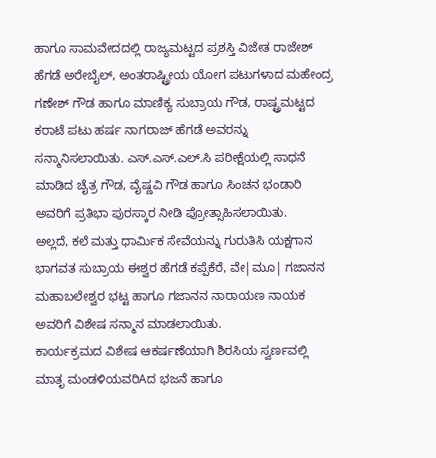ಹಾಗೂ ಸಾಮವೇದದಲ್ಲಿ ರಾಜ್ಯಮಟ್ಟದ ಪ್ರಶಸ್ತಿ ವಿಜೇತ ರಾಜೇಶ್ ಹೆಗಡೆ ಅರೇಬೈಲ್, ಅಂತರಾಷ್ಟ್ರೀಯ ಯೋಗ ಪಟುಗಳಾದ ಮಹೇಂದ್ರ ಗಣೇಶ್ ಗೌಡ ಹಾಗೂ ಮಾಣಿಕ್ಯ ಸುಬ್ರಾಯ ಗೌಡ, ರಾಷ್ಟ್ರಮಟ್ಟದ ಕರಾಟೆ ಪಟು ಹರ್ಷ ನಾಗರಾಜ್ ಹೆಗಡೆ ಅವರನ್ನು ಸನ್ಮಾನಿಸಲಾಯಿತು. ಎಸ್.ಎಸ್.ಎಲ್.ಸಿ ಪರೀಕ್ಷೆಯಲ್ಲಿ ಸಾಧನೆ ಮಾಡಿದ ಚೈತ್ರ ಗೌಡ, ವೈಷ್ಣವಿ ಗೌಡ ಹಾಗೂ ಸಿಂಚನ ಭಂಡಾರಿ ಅವರಿಗೆ ಪ್ರತಿಭಾ ಪುರಸ್ಕಾರ ನೀಡಿ ಪ್ರೋತ್ಸಾಹಿಸಲಾಯಿತು.
ಅಲ್ಲದೆ, ಕಲೆ ಮತ್ತು ಧಾರ್ಮಿಕ ಸೇವೆಯನ್ನು ಗುರುತಿಸಿ ಯಕ್ಷಗಾನ ಭಾಗವತ ಸುಬ್ರಾಯ ಈಶ್ವರ ಹೆಗಡೆ ಕಪ್ಪೆಕೆರೆ, ವೇ|ಮೂ| ಗಜಾನನ ಮಹಾಬಲೇಶ್ವರ ಭಟ್ಟ ಹಾಗೂ ಗಜಾನನ ನಾರಾಯಣ ನಾಯಕ ಅವರಿಗೆ ವಿಶೇಷ ಸನ್ಮಾನ ಮಾಡಲಾಯಿತು.
ಕಾರ್ಯಕ್ರಮದ ವಿಶೇಷ ಆಕರ್ಷಣೆಯಾಗಿ ಶಿರಸಿಯ ಸ್ವರ್ಣವಲ್ಲಿ ಮಾತೃ ಮಂಡಳಿಯವರಿAದ ಭಜನೆ ಹಾಗೂ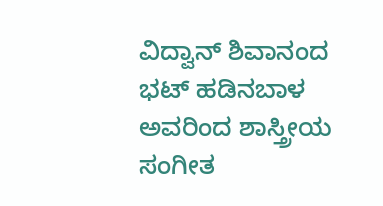ವಿದ್ವಾನ್ ಶಿವಾನಂದ ಭಟ್ ಹಡಿನಬಾಳ ಅವರಿಂದ ಶಾಸ್ತ್ರೀಯ ಸಂಗೀತ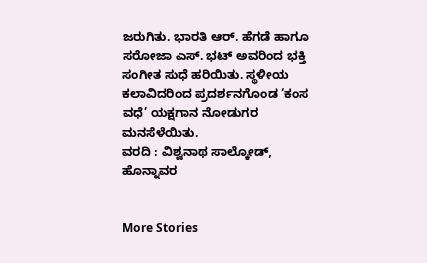ಜರುಗಿತು. ಭಾರತಿ ಆರ್. ಹೆಗಡೆ ಹಾಗೂ ಸರೋಜಾ ಎಸ್. ಭಟ್ ಅವರಿಂದ ಭಕ್ತಿ ಸಂಗೀತ ಸುಧೆ ಹರಿಯಿತು. ಸ್ಥಳೀಯ ಕಲಾವಿದರಿಂದ ಪ್ರದರ್ಶನಗೊಂಡ ‘ಕಂಸ ವಧೆ’ ಯಕ್ಷಗಾನ ನೋಡುಗರ ಮನಸೆಳೆಯಿತು.
ವರದಿ : ವಿಶ್ವನಾಥ ಸಾಲ್ಕೋಡ್, ಹೊನ್ನಾವರ


More Stories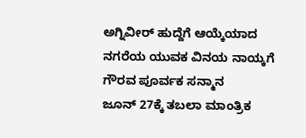ಅಗ್ನಿವೀರ್ ಹುದ್ದೆಗೆ ಆಯ್ಕೆಯಾದ ನಗರೆಯ ಯುವಕ ವಿನಯ ನಾಯ್ಕಗೆ ಗೌರವ ಪೂರ್ವಕ ಸನ್ಮಾನ
ಜೂನ್ 27ಕ್ಕೆ ತಬಲಾ ಮಾಂತ್ರಿಕ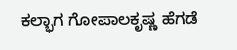ಕಲ್ಭಾಗ ಗೋಪಾಲಕೃಷ್ಣ ಹೆಗಡೆ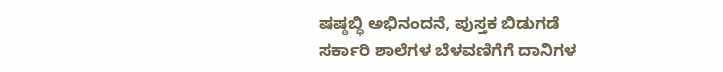ಷಷ್ಠಬ್ಧಿ ಅಭಿನಂದನೆ, ಪುಸ್ತಕ ಬಿಡುಗಡೆ
ಸರ್ಕಾರಿ ಶಾಲೆಗಳ ಬೆಳವಣಿಗೆಗೆ ದಾನಿಗಳ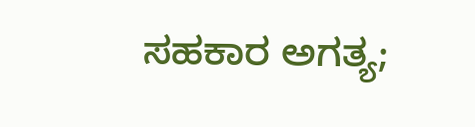ಸಹಕಾರ ಅಗತ್ಯ;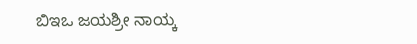ಬಿಇಒ ಜಯಶ್ರೀ ನಾಯ್ಕ